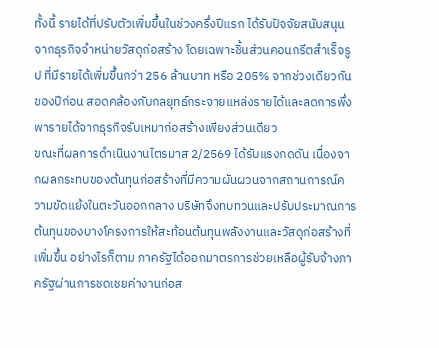ทั้งนี้ รายได้ที่ปรับตัวเพิ่มขึ้นในช่วงครึ่งปีแรก ได้รับปัจจัยสนับสนุนจากธุรกิจจำหน่ายวัสดุก่อสร้าง โดยเฉพาะชิ้นส่วนคอนกรีตสำเร็จรูป ที่มีรายได้เพิ่มขึ้นกว่า 256 ล้านบาท หรือ 205% จากช่วงเดียวกันของปีก่อน สอดคล้องกับกลยุทธ์กระจายแหล่งรายได้และลดการพึ่งพารายได้จากธุรกิจรับเหมาก่อสร้างเพียงส่วนเดียว
ขณะที่ผลการดำเนินงานไตรมาส 2/2569 ได้รับแรงกดดัน เนื่องจากผลกระทบของต้นทุนก่อสร้างที่มีความผันผวนจากสถานการณ์ความขัดแย้งในตะวันออกกลาง บริษัทจึงทบทวนและปรับประมาณการต้นทุนของบางโครงการให้สะท้อนต้นทุนพลังงานและวัสดุก่อสร้างที่เพิ่มขึ้น อย่างไรก็ตาม ภาครัฐได้ออกมาตรการช่วยเหลือผู้รับจ้างภาครัฐผ่านการชดเชยค่างานก่อส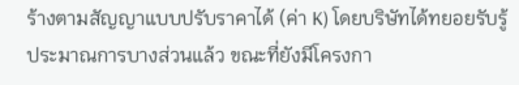ร้างตามสัญญาแบบปรับราคาได้ (ค่า K) โดยบริษัทได้ทยอยรับรู้ประมาณการบางส่วนแล้ว ขณะที่ยังมีโครงกา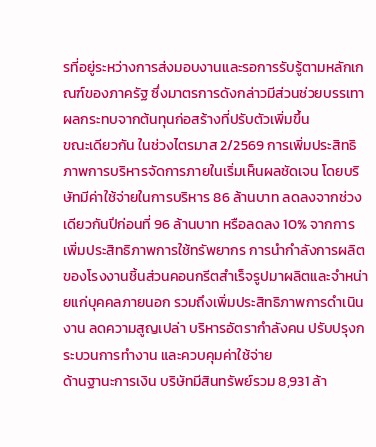รที่อยู่ระหว่างการส่งมอบงานและรอการรับรู้ตามหลักเกณฑ์ของภาครัฐ ซึ่งมาตรการดังกล่าวมีส่วนช่วยบรรเทาผลกระทบจากต้นทุนก่อสร้างที่ปรับตัวเพิ่มขึ้น
ขณะเดียวกัน ในช่วงไตรมาส 2/2569 การเพิ่มประสิทธิภาพการบริหารจัดการภายในเริ่มเห็นผลชัดเจน โดยบริษัทมีค่าใช้จ่ายในการบริหาร 86 ล้านบาท ลดลงจากช่วงเดียวกันปีก่อนที่ 96 ล้านบาท หรือลดลง 10% จากการเพิ่มประสิทธิภาพการใช้ทรัพยากร การนำกำลังการผลิตของโรงงานชิ้นส่วนคอนกรีตสำเร็จรูปมาผลิตและจำหน่ายแก่บุคคลภายนอก รวมถึงเพิ่มประสิทธิภาพการดำเนินงาน ลดความสูญเปล่า บริหารอัตรากำลังคน ปรับปรุงกระบวนการทำงาน และควบคุมค่าใช้จ่าย
ด้านฐานะการเงิน บริษัทมีสินทรัพย์รวม 8,931 ล้า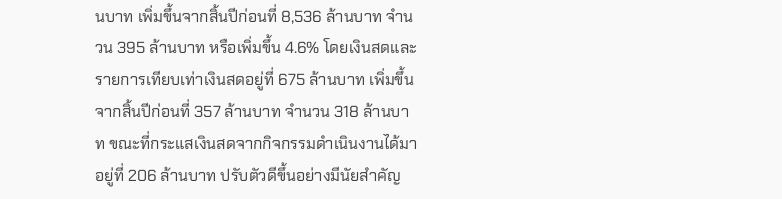นบาท เพิ่มขึ้นจากสิ้นปีก่อนที่ 8,536 ล้านบาท จำนวน 395 ล้านบาท หรือเพิ่มขึ้น 4.6% โดยเงินสดและรายการเทียบเท่าเงินสดอยู่ที่ 675 ล้านบาท เพิ่มขึ้นจากสิ้นปีก่อนที่ 357 ล้านบาท จำนวน 318 ล้านบาท ขณะที่กระแสเงินสดจากกิจกรรมดำเนินงานได้มาอยู่ที่ 206 ล้านบาท ปรับตัวดีขึ้นอย่างมีนัยสำคัญ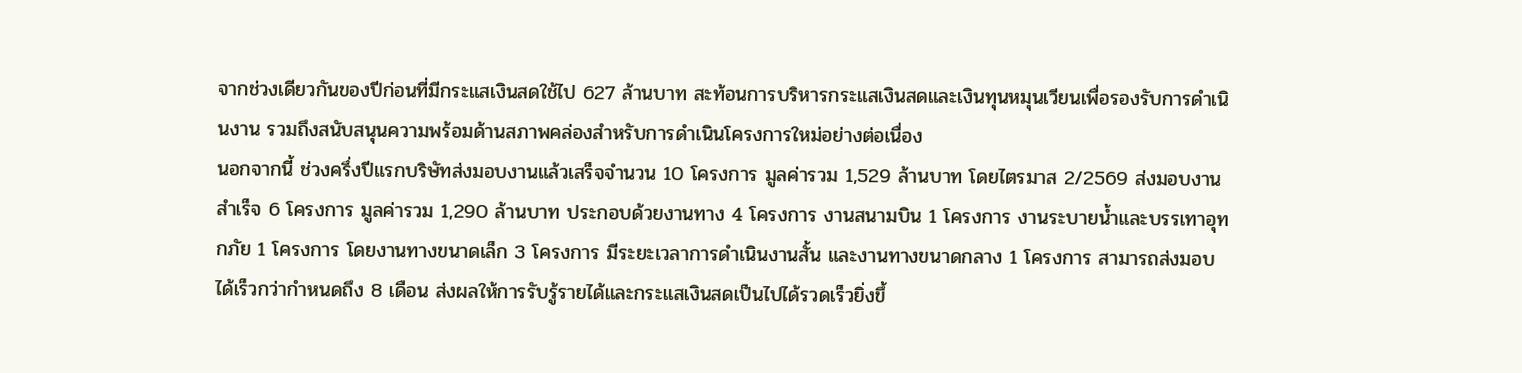จากช่วงเดียวกันของปีก่อนที่มีกระแสเงินสดใช้ไป 627 ล้านบาท สะท้อนการบริหารกระแสเงินสดและเงินทุนหมุนเวียนเพื่อรองรับการดำเนินงาน รวมถึงสนับสนุนความพร้อมด้านสภาพคล่องสำหรับการดำเนินโครงการใหม่อย่างต่อเนื่อง
นอกจากนี้ ช่วงครึ่งปีแรกบริษัทส่งมอบงานแล้วเสร็จจำนวน 10 โครงการ มูลค่ารวม 1,529 ล้านบาท โดยไตรมาส 2/2569 ส่งมอบงานสำเร็จ 6 โครงการ มูลค่ารวม 1,290 ล้านบาท ประกอบด้วยงานทาง 4 โครงการ งานสนามบิน 1 โครงการ งานระบายน้ำและบรรเทาอุทกภัย 1 โครงการ โดยงานทางขนาดเล็ก 3 โครงการ มีระยะเวลาการดำเนินงานสั้น และงานทางขนาดกลาง 1 โครงการ สามารถส่งมอบได้เร็วกว่ากำหนดถึง 8 เดือน ส่งผลให้การรับรู้รายได้และกระแสเงินสดเป็นไปได้รวดเร็วยิ่งขึ้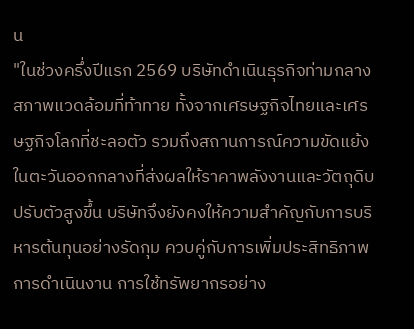น
"ในช่วงครึ่งปีแรก 2569 บริษัทดำเนินธุรกิจท่ามกลางสภาพแวดล้อมที่ท้าทาย ทั้งจากเศรษฐกิจไทยและเศรษฐกิจโลกที่ชะลอตัว รวมถึงสถานการณ์ความขัดแย้งในตะวันออกกลางที่ส่งผลให้ราคาพลังงานและวัตถุดิบปรับตัวสูงขึ้น บริษัทจึงยังคงให้ความสำคัญกับการบริหารต้นทุนอย่างรัดกุม ควบคู่กับการเพิ่มประสิทธิภาพการดำเนินงาน การใช้ทรัพยากรอย่าง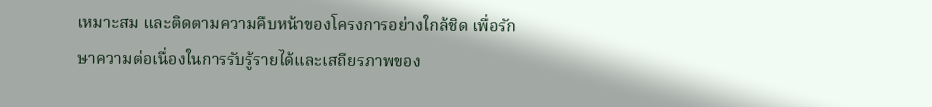เหมาะสม และติดตามความคืบหน้าของโครงการอย่างใกล้ชิด เพื่อรักษาความต่อเนื่องในการรับรู้รายได้และเสถียรภาพของ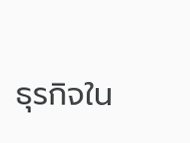ธุรกิจใน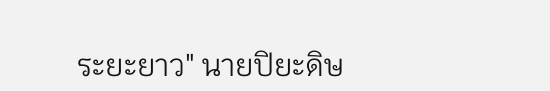ระยะยาว" นายปิยะดิษ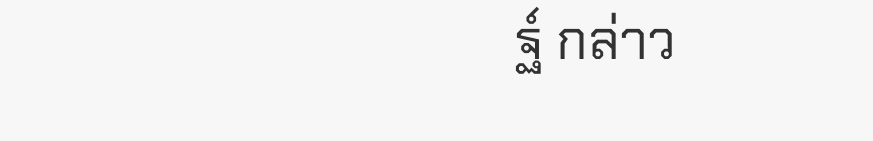ฐ์ กล่าว